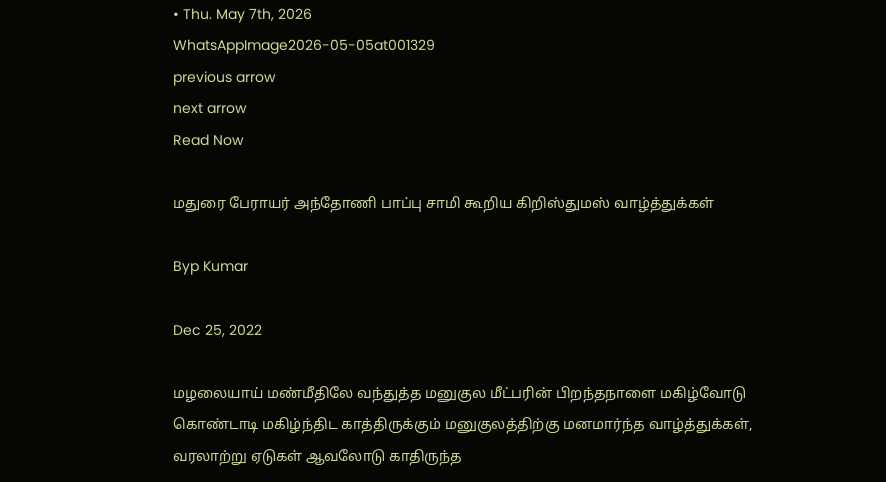• Thu. May 7th, 2026
WhatsAppImage2026-05-05at001329
previous arrow
next arrow
Read Now

மதுரை பேராயர் அந்தோணி பாப்பு சாமி கூறிய கிறிஸ்துமஸ் வாழ்த்துக்கள்

Byp Kumar

Dec 25, 2022

மழலையாய் மண்மீதிலே வந்துத்த மனுகுல மீட்பரின் பிறந்தநாளை மகிழ்வோடு கொண்டாடி மகிழ்ந்திட காத்திருக்கும் மனுகுலத்திற்கு மனமார்ந்த வாழ்த்துக்கள், வரலாற்று ஏடுகள் ஆவலோடு காதிருந்த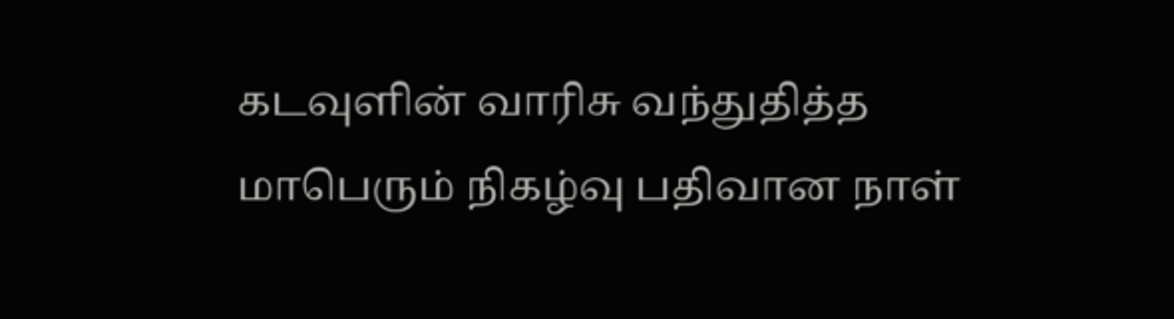கடவுளின் வாரிசு வந்துதித்த மாபெரும் நிகழ்வு பதிவான நாள்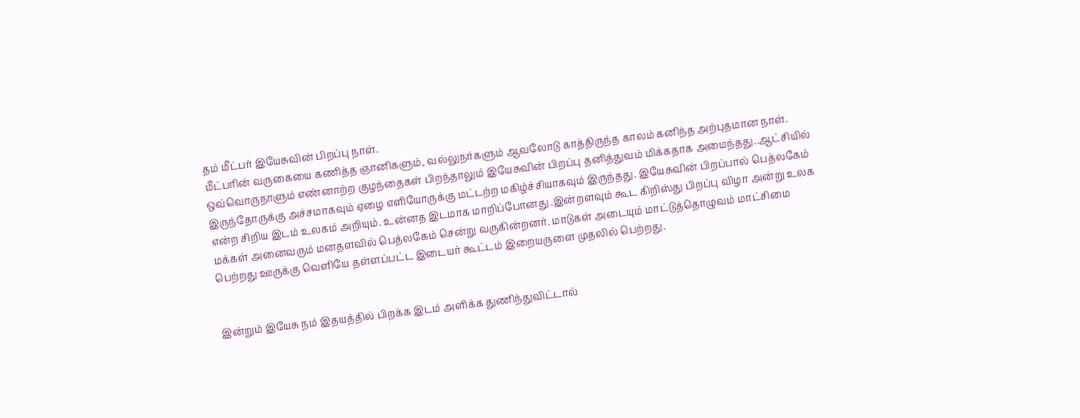தம் மீட்பர் இயேசுவின் பிறப்பு நாள்.
மீட்பரின் வருகையை கணித்த ஞானிகளும், வல்லுநர்களும் ஆவலோடு காத்திருந்த காலம் கனிந்த அற்புதமான நாள். ஒவ்வொருநாளும் எண்னாற்ற குழந்தைகள் பிறந்தாலும் இயேசுவின் பிறப்பு தனித்துவம் மிக்கதாக அமைந்தது..ஆட்சியில் இருந்தோருக்கு அச்சமாகவும் ஏழை எளியோருக்கு மட்டற்ற மகிழ்ச்சியாகவும் இருந்தது. இயேசுவின் பிறப்பால் பெத்லகேம் என்ற சிறிய இடம் உலகம் அறியும். உன்னத இடமாக மாறிப்போனது .இன்றளவும் கூட கிறிஸ்து பிறப்பு விழா அன்று உலக மக்கள் அனைவரும் மனதளவில் பெத்லகேம் சென்று வருகின்றனர். மாடுகள் அடையும் மாட்டுத்தொழுவம் மாட்சிமை பெற்றது ஊருக்கு வெளியே தள்ளப்பட்ட இடையர் கூட்டம் இறையருளை முதலில் பெற்றது.


இன்றும் இயேசு நம் இதயத்தில் பிறக்க இடம் அளிக்க துணிந்துவிட்டால்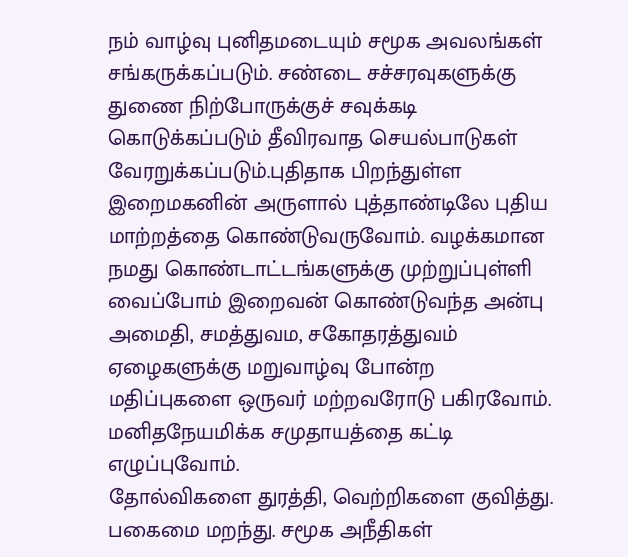நம் வாழ்வு புனிதமடையும் சமூக அவலங்கள் சங்கருக்கப்படும். சண்டை சச்சரவுகளுக்கு துணை நிற்போருக்குச் சவுக்கடி கொடுக்கப்படும் தீவிரவாத செயல்பாடுகள் வேரறுக்கப்படும்.புதிதாக பிறந்துள்ள இறைமகனின் அருளால் புத்தாண்டிலே புதிய மாற்றத்தை கொண்டுவருவோம். வழக்கமான நமது கொண்டாட்டங்களுக்கு முற்றுப்புள்ளி வைப்போம் இறைவன் கொண்டுவந்த அன்பு அமைதி, சமத்துவம, சகோதரத்துவம் ஏழைகளுக்கு மறுவாழ்வு போன்ற மதிப்புகளை ஒருவர் மற்றவரோடு பகிரவோம். மனிதநேயமிக்க சமுதாயத்தை கட்டி எழுப்புவோம்.
தோல்விகளை துரத்தி, வெற்றிகளை குவித்து. பகைமை மறந்து. சமூக அநீதிகள்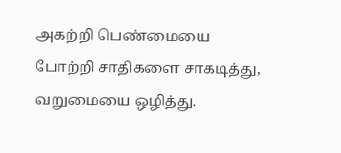அகற்றி பெண்மையை போற்றி சாதிகளை சாகடித்து, வறுமையை ஒழித்து.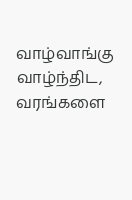வாழ்வாங்கு வாழ்ந்திட, வரங்களை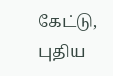கேட்டு, புதிய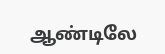ஆண்டிலே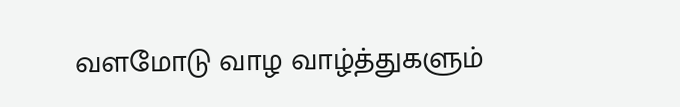வளமோடு வாழ வாழ்த்துகளும்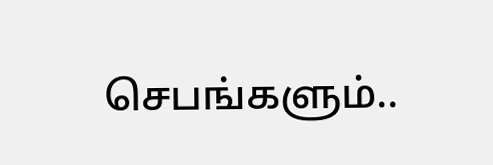செபங்களும்..